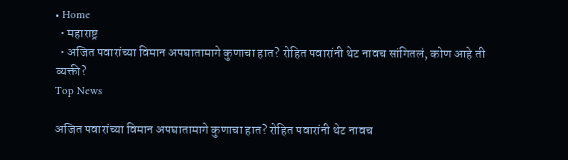• Home
  • महाराष्ट्र
  • अजित पवारांच्या विमान अपघातामागे कुणाचा हात? रोहित पवारांनी थेट नावच सांगितलं, कोण आहे ती व्यक्ती?
Top News

अजित पवारांच्या विमान अपघातामागे कुणाचा हात? रोहित पवारांनी थेट नावच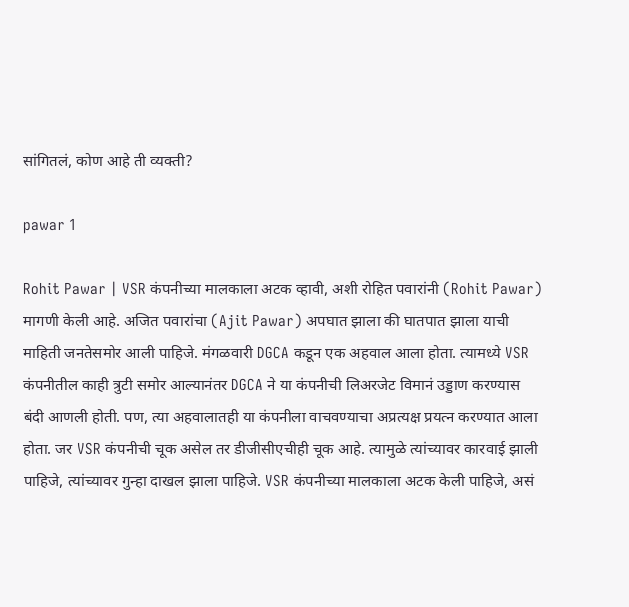सांगितलं, कोण आहे ती व्यक्ती?

pawar 1

Rohit Pawar | VSR कंपनीच्या मालकाला अटक व्हावी, अशी रोहित पवारांनी (Rohit Pawar) मागणी केली आहे. अजित पवारांचा (Ajit Pawar) अपघात झाला की घातपात झाला याची माहिती जनतेसमोर आली पाहिजे. मंगळवारी DGCA कडून एक अहवाल आला होता. त्यामध्ये VSR कंपनीतील काही त्रुटी समोर आल्यानंतर DGCA ने या कंपनीची लिअरजेट विमानं उड्डाण करण्यास बंदी आणली होती. पण, त्या अहवालातही या कंपनीला वाचवण्याचा अप्रत्यक्ष प्रयत्न करण्यात आला होता. जर VSR कंपनीची चूक असेल तर डीजीसीएचीही चूक आहे. त्यामुळे त्यांच्यावर कारवाई झाली पाहिजे, त्यांच्यावर गुन्हा दाखल झाला पाहिजे. VSR कंपनीच्या मालकाला अटक केली पाहिजे, असं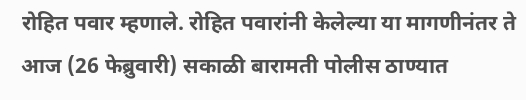रोहित पवार म्हणाले. रोहित पवारांनी केलेल्या या मागणीनंतर ते आज (26 फेब्रुवारी) सकाळी बारामती पोलीस ठाण्यात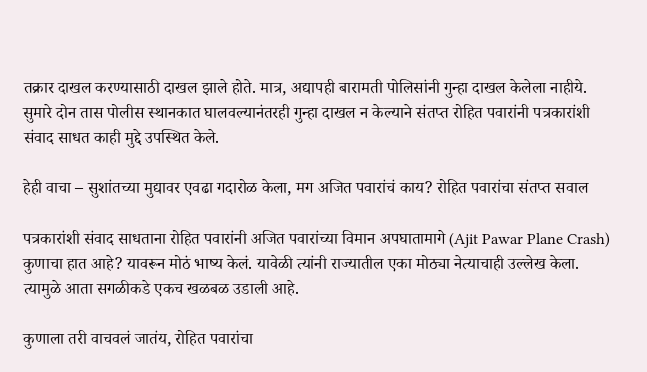तक्रार दाखल करण्यासाठी दाखल झाले होते. मात्र, अद्यापही बारामती पोलिसांनी गुन्हा दाखल केलेला नाहीये. सुमारे दोन तास पोलीस स्थानकात घालवल्यानंतरही गुन्हा दाखल न केल्याने संतप्त रोहित पवारांनी पत्रकारांशी संवाद साधत काही मुद्दे उपस्थित केले.

हेही वाचा – सुशांतच्या मुद्यावर एवढा गदारोळ केला, मग अजित पवारांचं काय? रोहित पवारांचा संतप्त सवाल

पत्रकारांशी संवाद साधताना रोहित पवारांनी अजित पवारांच्या विमान अपघातामागे (Ajit Pawar Plane Crash) कुणाचा हात आहे? यावरून मोठं भाष्य केलं. यावेळी त्यांनी राज्यातील एका मोठ्या नेत्याचाही उल्लेख केला. त्यामुळे आता सगळीकडे एकच खळबळ उडाली आहे.

कुणाला तरी वाचवलं जातंय, रोहित पवारांचा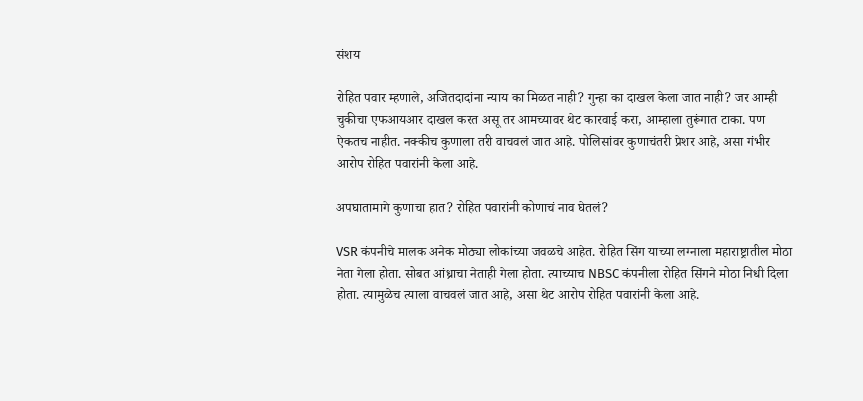संशय

रोहित पवार म्हणाले, अजितदादांना न्याय का मिळत नाही? गुन्हा का दाखल केला जात नाही? जर आम्ही चुकीचा एफआयआर दाखल करत असू तर आमच्यावर थेट कारवाई करा, आम्हाला तुरूंगात टाका. पण ऐकतच नाहीत. नक्कीच कुणाला तरी वाचवलं जात आहे. पोलिसांवर कुणाचंतरी प्रेशर आहे, असा गंभीर आरोप रोहित पवारांनी केला आहे.

अपघातामागे कुणाचा हात? रोहित पवारांनी कोणाचं नाव घेतलं?

VSR कंपनीचे मालक अनेक मोठ्या लोकांच्या जवळचे आहेत. रोहित सिंग याच्या लग्नाला महाराष्ट्रातील मोठा नेता गेला होता. सोबत आंध्राचा नेताही गेला होता. त्याच्याच NBSC कंपनीला रोहित सिंगने मोठा निधी दिला होता. त्यामुळेच त्याला वाचवलं जात आहे, असा थेट आरोप रोहित पवारांनी केला आहे.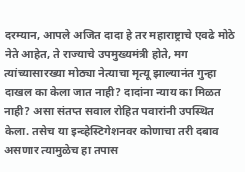दरम्यान, आपले अजित दादा हे तर महाराष्ट्राचे एवढे मोठे नेते आहेत, ते राज्याचे उपमुख्यमंत्री होते, मग त्यांच्यासारख्या मोठ्या नेत्याचा मृत्यू झाल्यानंत गुन्हा दाखल का केला जात नाही? दादांना न्याय का मिळत नाही? असा संतप्त सवाल रोहित पवारांनी उपस्थित केला. तसेच या इन्व्हेस्टिगेशनवर कोणाचा तरी दबाव असणार त्यामुळेच हा तपास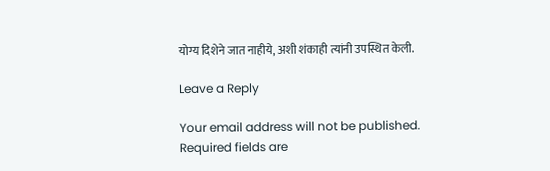योग्य दिशेने जात नाहीये, अशी शंकाही त्यांनी उपस्थित केली.

Leave a Reply

Your email address will not be published. Required fields are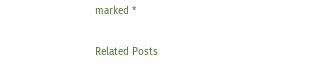marked *

Related Posts